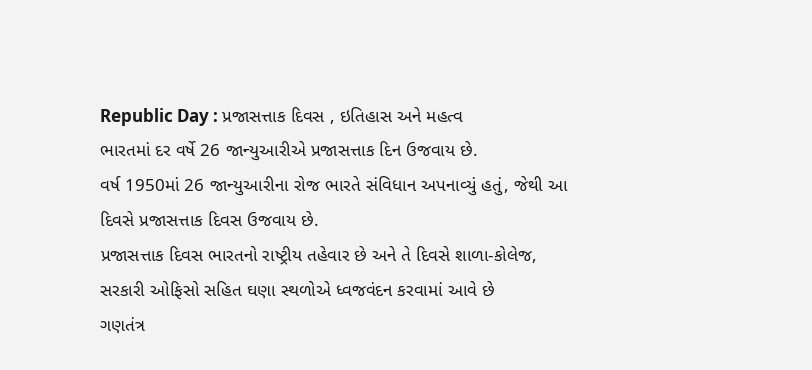Republic Day : પ્રજાસત્તાક દિવસ , ઇતિહાસ અને મહત્વ
ભારતમાં દર વર્ષે 26 જાન્યુઆરીએ પ્રજાસત્તાક દિન ઉજવાય છે.
વર્ષ 1950માં 26 જાન્યુઆરીના રોજ ભારતે સંવિધાન અપનાવ્યું હતું, જેથી આ દિવસે પ્રજાસત્તાક દિવસ ઉજવાય છે.
પ્રજાસત્તાક દિવસ ભારતનો રાષ્ટ્રીય તહેવાર છે અને તે દિવસે શાળા-કોલેજ, સરકારી ઓફિસો સહિત ઘણા સ્થળોએ ધ્વજવંદન કરવામાં આવે છે
ગણતંત્ર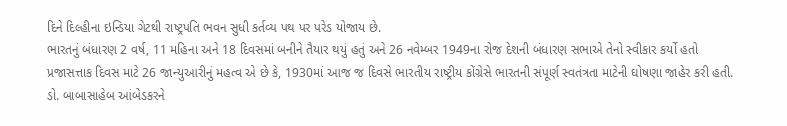દિને દિલ્હીના ઇન્ડિયા ગેટથી રાષ્ટ્રપતિ ભવન સુધી કર્તવ્ય પથ પર પરેડ યોજાય છે.
ભારતનું બંધારણ 2 વર્ષ, 11 મહિના અને 18 દિવસમાં બનીને તૈયાર થયું હતું અને 26 નવેમ્બર 1949ના રોજ દેશની બંધારણ સભાએ તેનો સ્વીકાર કર્યો હતો
પ્રજાસત્તાક દિવસ માટે 26 જાન્યુઆરીનું મહત્વ એ છે કે, 1930માં આજ જ દિવસે ભારતીય રાષ્ટ્રીય કોંગ્રેસે ભારતની સંપૂર્ણ સ્વતંત્રતા માટેની ઘોષણા જાહેર કરી હતી.
ડો. બાબાસાહેબ આંબેડકરને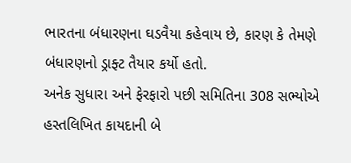ભારતના બંધારણના ઘડવૈયા કહેવાય છે, કારણ કે તેમણે બંધારણનો ડ્રાફ્ટ તૈયાર કર્યો હતો.
અનેક સુધારા અને ફેરફારો પછી સમિતિના 308 સભ્યોએ હસ્તલિખિત કાયદાની બે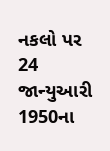નકલો પર 24 જાન્યુઆરી 1950ના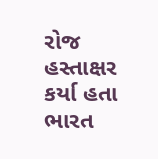રોજ હસ્તાક્ષર કર્યા હતા
ભારત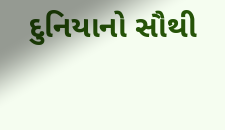દુનિયાનો સૌથી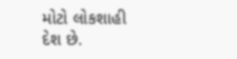મોટો લોકશાહી દેશ છે.